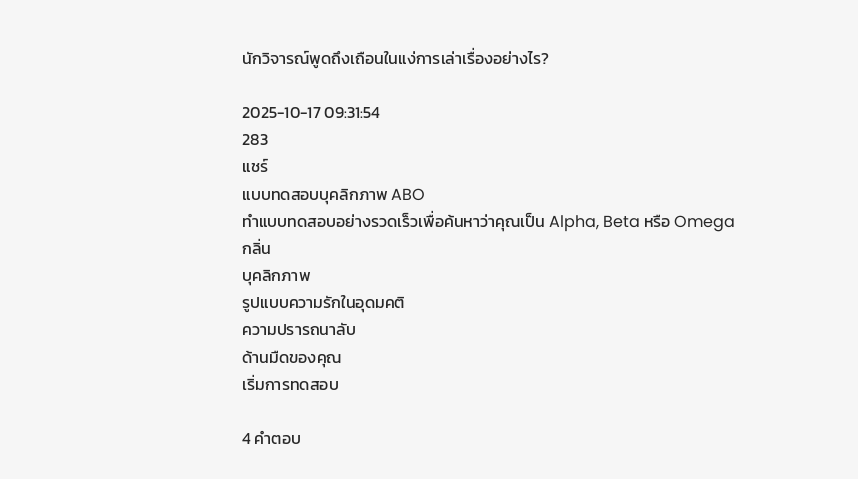นักวิจารณ์พูดถึงเถือนในแง่การเล่าเรื่องอย่างไร?

2025-10-17 09:31:54
283
แชร์
แบบทดสอบบุคลิกภาพ ABO
ทำแบบทดสอบอย่างรวดเร็วเพื่อค้นหาว่าคุณเป็น Alpha, Beta หรือ Omega
กลิ่น
บุคลิกภาพ
รูปแบบความรักในอุดมคติ
ความปรารถนาลับ
ด้านมืดของคุณ
เริ่มการทดสอบ

4 คำตอบ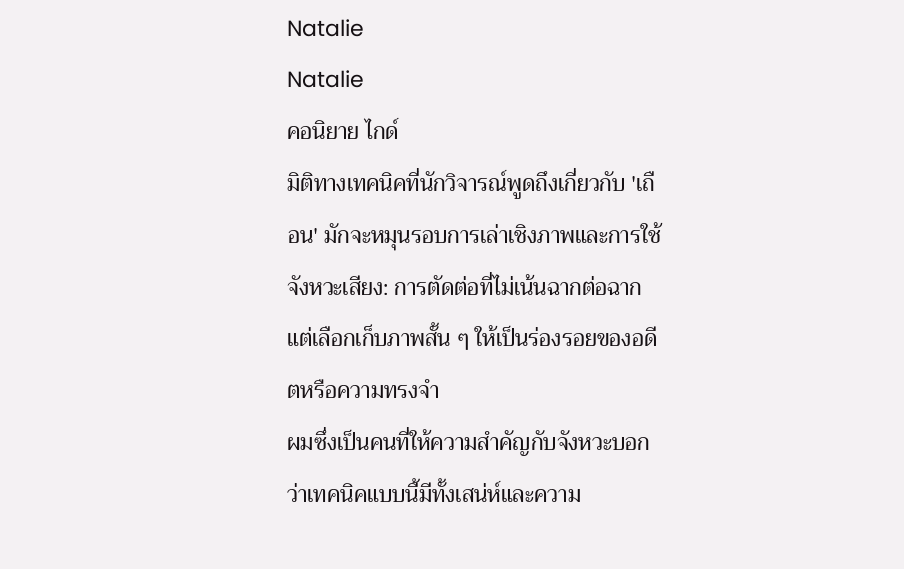Natalie
Natalie
คอนิยาย ไกด์
มิติทางเทคนิคที่นักวิจารณ์พูดถึงเกี่ยวกับ 'เถือน' มักจะหมุนรอบการเล่าเชิงภาพและการใช้จังหวะเสียง: การตัดต่อที่ไม่เน้นฉากต่อฉาก แต่เลือกเก็บภาพสั้น ๆ ให้เป็นร่องรอยของอดีตหรือความทรงจำ
ผมซึ่งเป็นคนที่ให้ความสำคัญกับจังหวะบอกว่าเทคนิคแบบนี้มีทั้งเสน่ห์และความ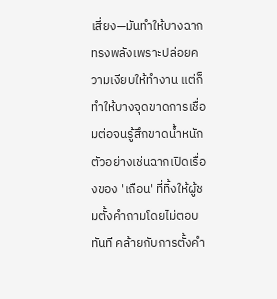เสี่ยง—มันทำให้บางฉากทรงพลังเพราะปล่อยความเงียบให้ทำงาน แต่ก็ทำให้บางจุดขาดการเชื่อมต่อจนรู้สึกขาดน้ำหนัก ตัวอย่างเช่นฉากเปิดเรื่องของ 'เถือน' ที่ทิ้งให้ผู้ชมตั้งคำถามโดยไม่ตอบทันที คล้ายกับการตั้งคำ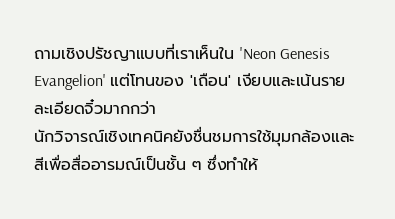ถามเชิงปรัชญาแบบที่เราเห็นใน 'Neon Genesis Evangelion' แต่โทนของ 'เถือน' เงียบและเน้นรายละเอียดจิ๋วมากกว่า
นักวิจารณ์เชิงเทคนิคยังชื่นชมการใช้มุมกล้องและสีเพื่อสื่ออารมณ์เป็นชั้น ๆ ซึ่งทำให้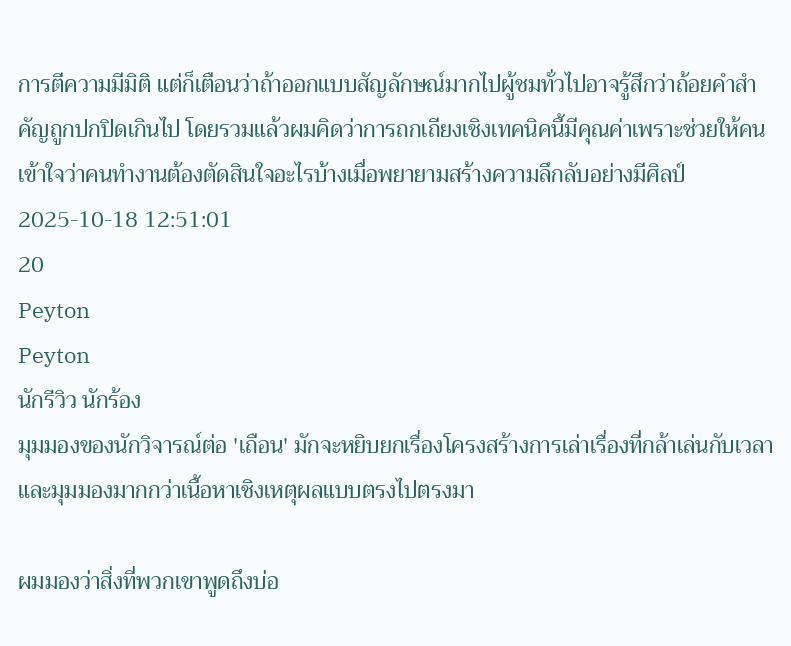การตีความมีมิติ แต่ก็เตือนว่าถ้าออกแบบสัญลักษณ์มากไปผู้ชมทั่วไปอาจรู้สึกว่าถ้อยคำสำคัญถูกปกปิดเกินไป โดยรวมแล้วผมคิดว่าการถกเถียงเชิงเทคนิคนี้มีคุณค่าเพราะช่วยให้คนเข้าใจว่าคนทำงานต้องตัดสินใจอะไรบ้างเมื่อพยายามสร้างความลึกลับอย่างมีศิลป์
2025-10-18 12:51:01
20
Peyton
Peyton
นักรีวิว นักร้อง
มุมมองของนักวิจารณ์ต่อ 'เถือน' มักจะหยิบยกเรื่องโครงสร้างการเล่าเรื่องที่กล้าเล่นกับเวลาและมุมมองมากกว่าเนื้อหาเชิงเหตุผลแบบตรงไปตรงมา

ผมมองว่าสิ่งที่พวกเขาพูดถึงบ่อ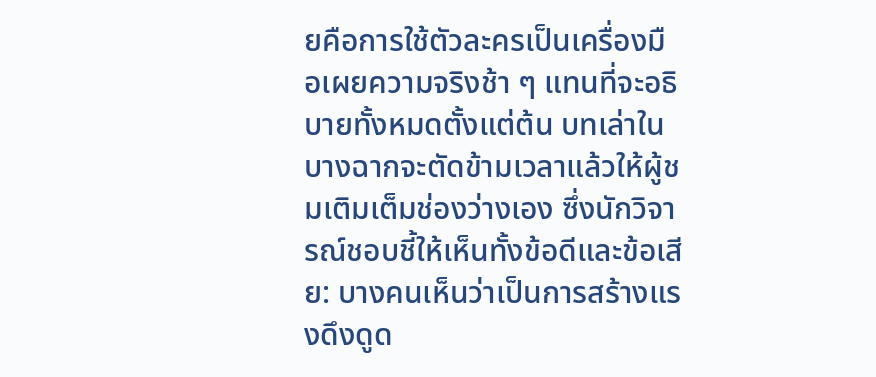ยคือการใช้ตัวละครเป็นเครื่องมือเผยความจริงช้า ๆ แทนที่จะอธิบายทั้งหมดตั้งแต่ต้น บทเล่าในบางฉากจะตัดข้ามเวลาแล้วให้ผู้ชมเติมเต็มช่องว่างเอง ซึ่งนักวิจารณ์ชอบชี้ให้เห็นทั้งข้อดีและข้อเสีย: บางคนเห็นว่าเป็นการสร้างแรงดึงดูด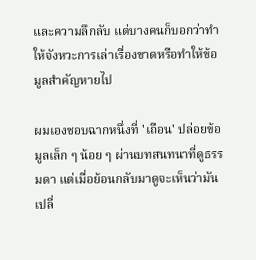และความลึกลับ แต่บางคนก็บอกว่าทำให้จังหวะการเล่าเรื่องขาดหรือทำให้ข้อมูลสำคัญหายไป

ผมเองชอบฉากหนึ่งที่ 'เถือน' ปล่อยข้อมูลเล็ก ๆ น้อย ๆ ผ่านบทสนทนาที่ดูธรรมดา แต่เมื่อย้อนกลับมาดูจะเห็นว่ามันเปลี่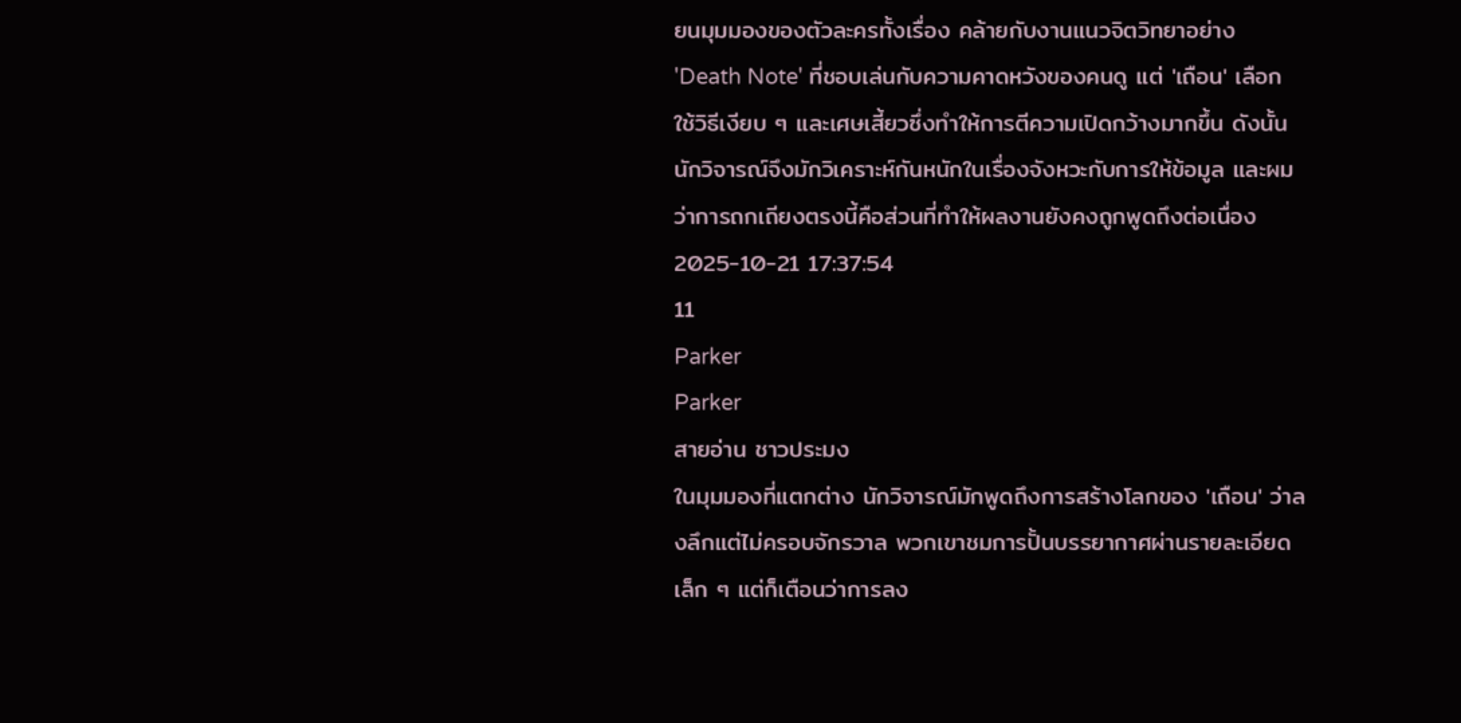ยนมุมมองของตัวละครทั้งเรื่อง คล้ายกับงานแนวจิตวิทยาอย่าง 'Death Note' ที่ชอบเล่นกับความคาดหวังของคนดู แต่ 'เถือน' เลือกใช้วิธีเงียบ ๆ และเศษเสี้ยวซึ่งทำให้การตีความเปิดกว้างมากขึ้น ดังนั้นนักวิจารณ์จึงมักวิเคราะห์กันหนักในเรื่องจังหวะกับการให้ข้อมูล และผมว่าการถกเถียงตรงนี้คือส่วนที่ทำให้ผลงานยังคงถูกพูดถึงต่อเนื่อง
2025-10-21 17:37:54
11
Parker
Parker
สายอ่าน ชาวประมง
ในมุมมองที่แตกต่าง นักวิจารณ์มักพูดถึงการสร้างโลกของ 'เถือน' ว่าลงลึกแต่ไม่ครอบจักรวาล พวกเขาชมการปั้นบรรยากาศผ่านรายละเอียดเล็ก ๆ แต่ก็เตือนว่าการลง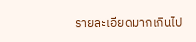รายละเอียดมากเกินไป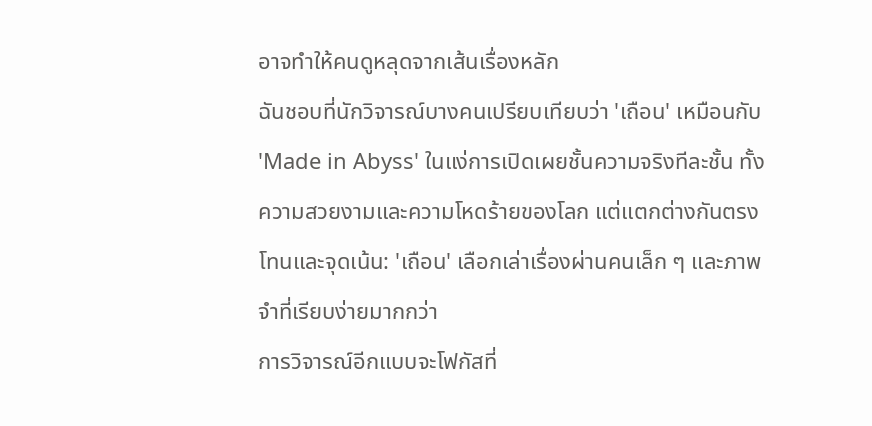อาจทำให้คนดูหลุดจากเส้นเรื่องหลัก
ฉันชอบที่นักวิจารณ์บางคนเปรียบเทียบว่า 'เถือน' เหมือนกับ 'Made in Abyss' ในแง่การเปิดเผยชั้นความจริงทีละชั้น ทั้งความสวยงามและความโหดร้ายของโลก แต่แตกต่างกันตรงโทนและจุดเน้น: 'เถือน' เลือกเล่าเรื่องผ่านคนเล็ก ๆ และภาพจำที่เรียบง่ายมากกว่า
การวิจารณ์อีกแบบจะโฟกัสที่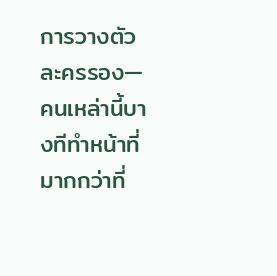การวางตัวละครรอง—คนเหล่านี้บางทีทำหน้าที่มากกว่าที่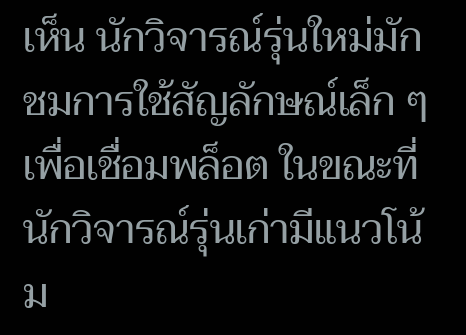เห็น นักวิจารณ์รุ่นใหม่มักชมการใช้สัญลักษณ์เล็ก ๆ เพื่อเชื่อมพล็อต ในขณะที่นักวิจารณ์รุ่นเก่ามีแนวโน้ม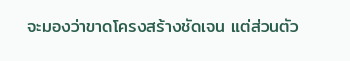จะมองว่าขาดโครงสร้างชัดเจน แต่ส่วนตัว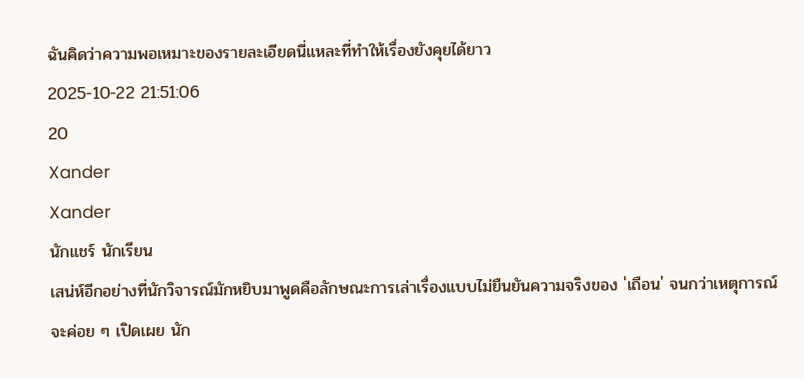ฉันคิดว่าความพอเหมาะของรายละเอียดนี่แหละที่ทำให้เรื่องยังคุยได้ยาว
2025-10-22 21:51:06
20
Xander
Xander
นักแชร์ นักเรียน
เสน่ห์อีกอย่างที่นักวิจารณ์มักหยิบมาพูดคือลักษณะการเล่าเรื่องแบบไม่ยืนยันความจริงของ 'เถือน' จนกว่าเหตุการณ์จะค่อย ๆ เปิดเผย นัก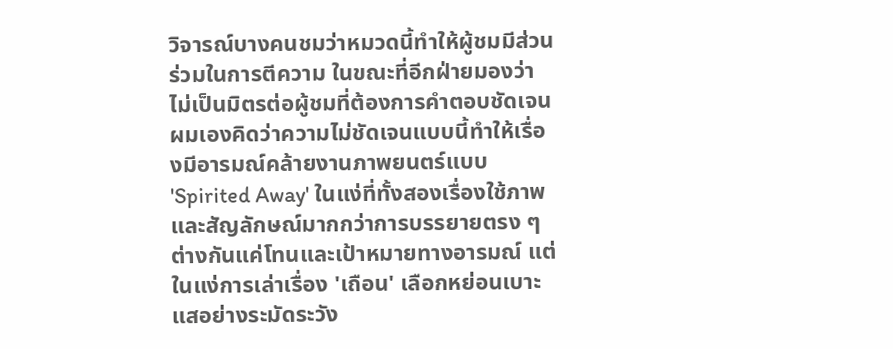วิจารณ์บางคนชมว่าหมวดนี้ทำให้ผู้ชมมีส่วนร่วมในการตีความ ในขณะที่อีกฝ่ายมองว่าไม่เป็นมิตรต่อผู้ชมที่ต้องการคำตอบชัดเจน
ผมเองคิดว่าความไม่ชัดเจนแบบนี้ทำให้เรื่องมีอารมณ์คล้ายงานภาพยนตร์แบบ 'Spirited Away' ในแง่ที่ทั้งสองเรื่องใช้ภาพและสัญลักษณ์มากกว่าการบรรยายตรง ๆ ต่างกันแค่โทนและเป้าหมายทางอารมณ์ แต่ในแง่การเล่าเรื่อง 'เถือน' เลือกหย่อนเบาะแสอย่างระมัดระวัง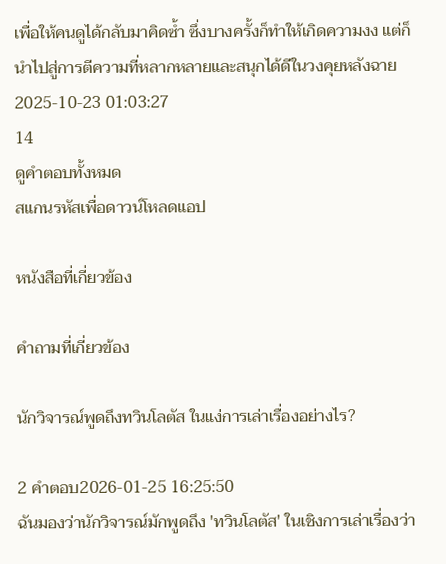เพื่อให้คนดูได้กลับมาคิดซ้ำ ซึ่งบางครั้งก็ทำให้เกิดความงง แต่ก็นำไปสู่การตีความที่หลากหลายและสนุกได้ดีในวงคุยหลังฉาย
2025-10-23 01:03:27
14
ดูคำตอบทั้งหมด
สแกนรหัสเพื่อดาวน์โหลดแอป

หนังสือที่เกี่ยวข้อง

คำถามที่เกี่ยวข้อง

นักวิจารณ์พูดถึงทวินโลตัส ในแง่การเล่าเรื่องอย่างไร?

2 คำตอบ2026-01-25 16:25:50
ฉันมองว่านักวิจารณ์มักพูดถึง 'ทวินโลตัส' ในเชิงการเล่าเรื่องว่า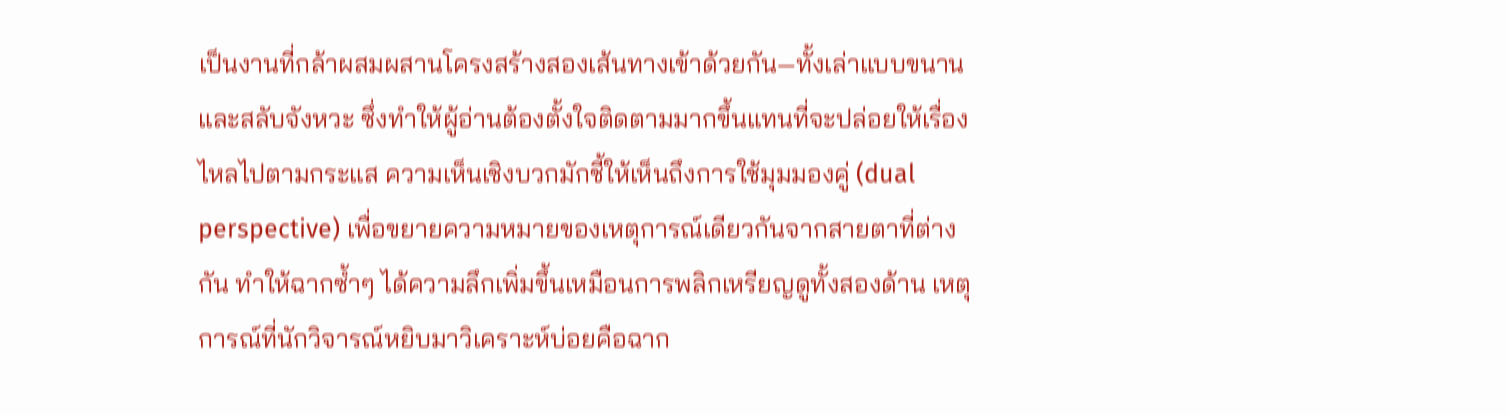เป็นงานที่กล้าผสมผสานโครงสร้างสองเส้นทางเข้าด้วยกัน—ทั้งเล่าแบบขนานและสลับจังหวะ ซึ่งทำให้ผู้อ่านต้องตั้งใจติดตามมากขึ้นแทนที่จะปล่อยให้เรื่องไหลไปตามกระแส ความเห็นเชิงบวกมักชี้ให้เห็นถึงการใช้มุมมองคู่ (dual perspective) เพื่อขยายความหมายของเหตุการณ์เดียวกันจากสายตาที่ต่างกัน ทำให้ฉากซ้ำๆ ได้ความลึกเพิ่มขึ้นเหมือนการพลิกเหรียญดูทั้งสองด้าน เหตุการณ์ที่นักวิจารณ์หยิบมาวิเคราะห์บ่อยคือฉาก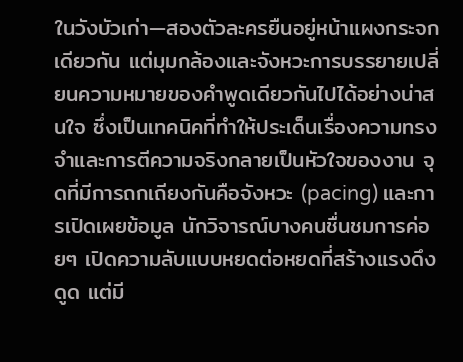ในวังบัวเก่า—สองตัวละครยืนอยู่หน้าแผงกระจกเดียวกัน แต่มุมกล้องและจังหวะการบรรยายเปลี่ยนความหมายของคำพูดเดียวกันไปได้อย่างน่าสนใจ ซึ่งเป็นเทคนิคที่ทำให้ประเด็นเรื่องความทรงจำและการตีความจริงกลายเป็นหัวใจของงาน จุดที่มีการถกเถียงกันคือจังหวะ (pacing) และการเปิดเผยข้อมูล นักวิจารณ์บางคนชื่นชมการค่อยๆ เปิดความลับแบบหยดต่อหยดที่สร้างแรงดึงดูด แต่มี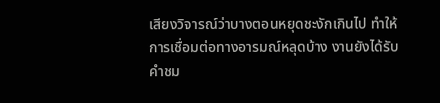เสียงวิจารณ์ว่าบางตอนหยุดชะงักเกินไป ทำให้การเชื่อมต่อทางอารมณ์หลุดบ้าง งานยังได้รับคำชม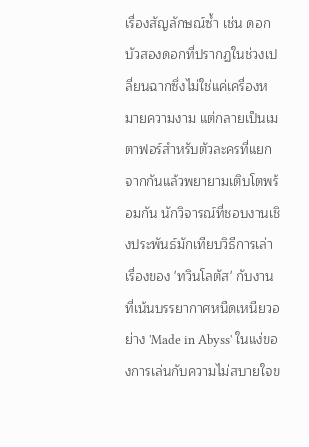เรื่องสัญลักษณ์ซ้ำ เช่น ดอกบัวสองดอกที่ปรากฏในช่วงเปลี่ยนฉากซึ่งไม่ใช่แค่เครื่องหมายความงาม แต่กลายเป็นเมตาฟอร์สำหรับตัวละครที่แยกจากกันแล้วพยายามเติบโตพร้อมกัน นักวิจารณ์ที่ชอบงานเชิงประพันธ์มักเทียบวิธีการเล่าเรื่องของ 'ทวินโลตัส' กับงานที่เน้นบรรยากาศหนืดเหนียวอย่าง 'Made in Abyss' ในแง่ของการเล่นกับความไม่สบายใจข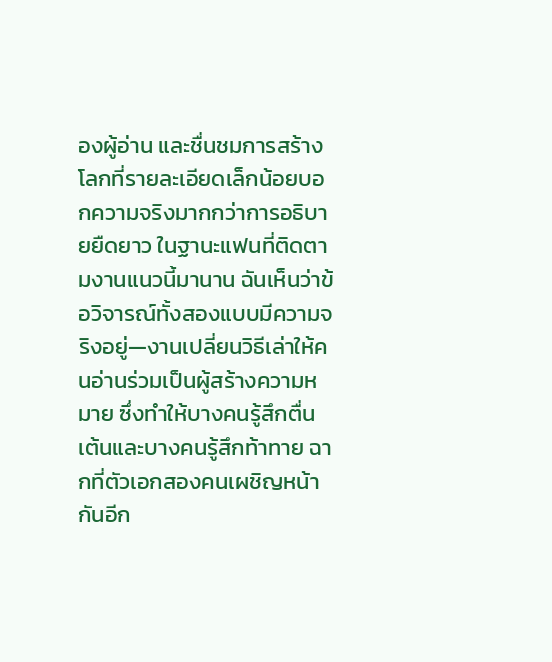องผู้อ่าน และชื่นชมการสร้างโลกที่รายละเอียดเล็กน้อยบอกความจริงมากกว่าการอธิบายยืดยาว ในฐานะแฟนที่ติดตามงานแนวนี้มานาน ฉันเห็นว่าข้อวิจารณ์ทั้งสองแบบมีความจริงอยู่—งานเปลี่ยนวิธีเล่าให้คนอ่านร่วมเป็นผู้สร้างความหมาย ซึ่งทำให้บางคนรู้สึกตื่นเต้นและบางคนรู้สึกท้าทาย ฉากที่ตัวเอกสองคนเผชิญหน้ากันอีก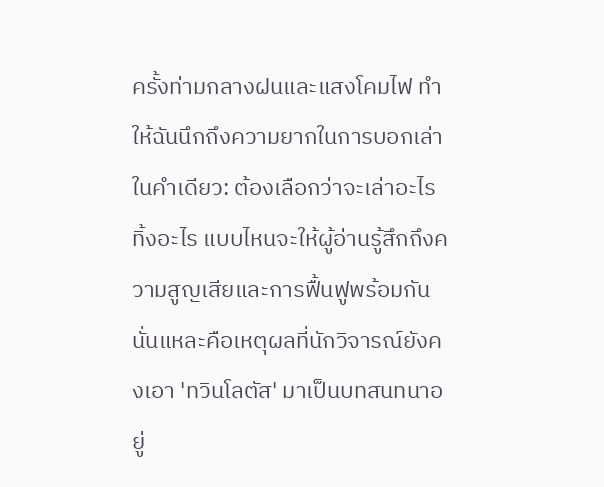ครั้งท่ามกลางฝนและแสงโคมไฟ ทำให้ฉันนึกถึงความยากในการบอกเล่าในคำเดียว: ต้องเลือกว่าจะเล่าอะไร ทิ้งอะไร แบบไหนจะให้ผู้อ่านรู้สึกถึงความสูญเสียและการฟื้นฟูพร้อมกัน นั่นแหละคือเหตุผลที่นักวิจารณ์ยังคงเอา 'ทวินโลตัส' มาเป็นบทสนทนาอยู่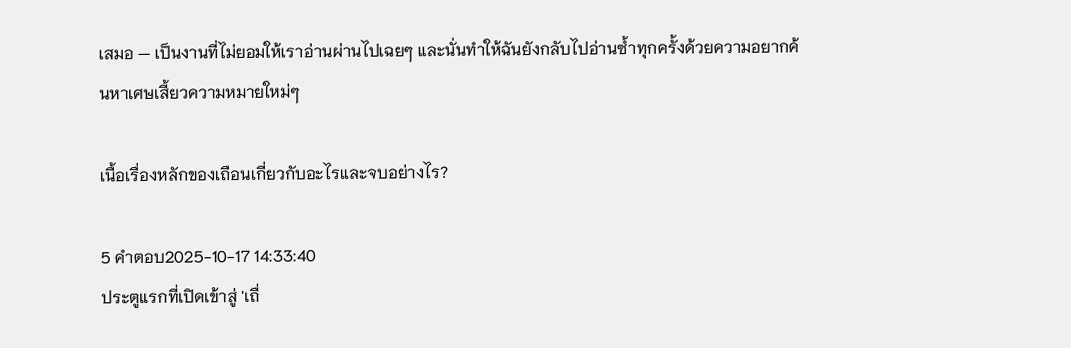เสมอ — เป็นงานที่ไม่ยอมให้เราอ่านผ่านไปเฉยๆ และนั่นทำให้ฉันยังกลับไปอ่านซ้ำทุกครั้งด้วยความอยากค้นหาเศษเสี้ยวความหมายใหม่ๆ

เนื้อเรื่องหลักของเถือนเกี่ยวกับอะไรและจบอย่างไร?

5 คำตอบ2025-10-17 14:33:40
ประตูแรกที่เปิดเข้าสู่ 'เถื่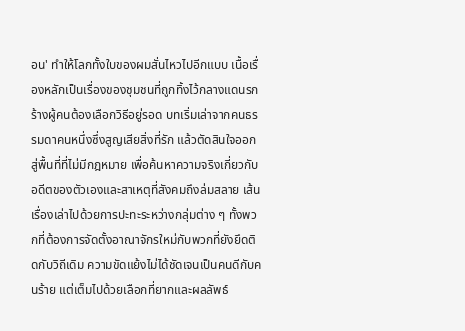อน' ทำให้โลกทั้งใบของผมสั่นไหวไปอีกแบบ เนื้อเรื่องหลักเป็นเรื่องของชุมชนที่ถูกทิ้งไว้กลางแดนรกร้างผู้คนต้องเลือกวิธีอยู่รอด บทเริ่มเล่าจากคนธรรมดาคนหนึ่งซึ่งสูญเสียสิ่งที่รัก แล้วตัดสินใจออกสู่พื้นที่ที่ไม่มีกฎหมาย เพื่อค้นหาความจริงเกี่ยวกับอดีตของตัวเองและสาเหตุที่สังคมถึงล่มสลาย เส้นเรื่องเล่าไปด้วยการปะทะระหว่างกลุ่มต่าง ๆ ทั้งพวกที่ต้องการจัดตั้งอาณาจักรใหม่กับพวกที่ยังยึดติดกับวิถีเดิม ความขัดแย้งไม่ได้ชัดเจนเป็นคนดีกับคนร้าย แต่เต็มไปด้วยเลือกที่ยากและผลลัพธ์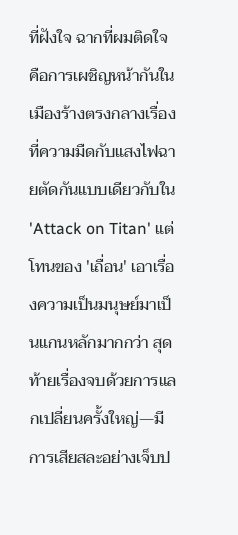ที่ฝังใจ ฉากที่ผมติดใจคือการเผชิญหน้ากันในเมืองร้างตรงกลางเรื่อง ที่ความมืดกับแสงไฟฉายตัดกันแบบเดียวกับใน 'Attack on Titan' แต่โทนของ 'เถื่อน' เอาเรื่องความเป็นมนุษย์มาเป็นแกนหลักมากกว่า สุดท้ายเรื่องจบด้วยการแลกเปลี่ยนครั้งใหญ่—มีการเสียสละอย่างเจ็บป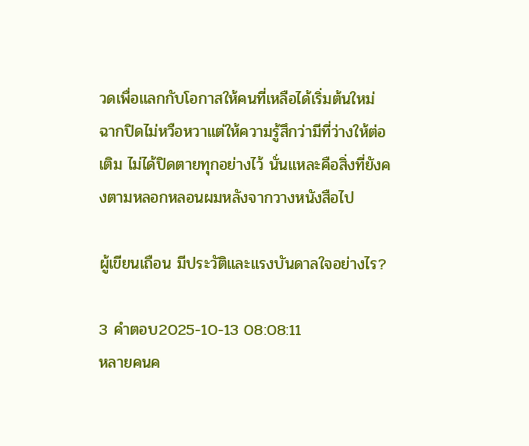วดเพื่อแลกกับโอกาสให้คนที่เหลือได้เริ่มต้นใหม่ ฉากปิดไม่หวือหวาแต่ให้ความรู้สึกว่ามีที่ว่างให้ต่อเติม ไม่ได้ปิดตายทุกอย่างไว้ นั่นแหละคือสิ่งที่ยังคงตามหลอกหลอนผมหลังจากวางหนังสือไป

ผู้เขียนเถือน มีประวัติและแรงบันดาลใจอย่างไร?

3 คำตอบ2025-10-13 08:08:11
หลายคนค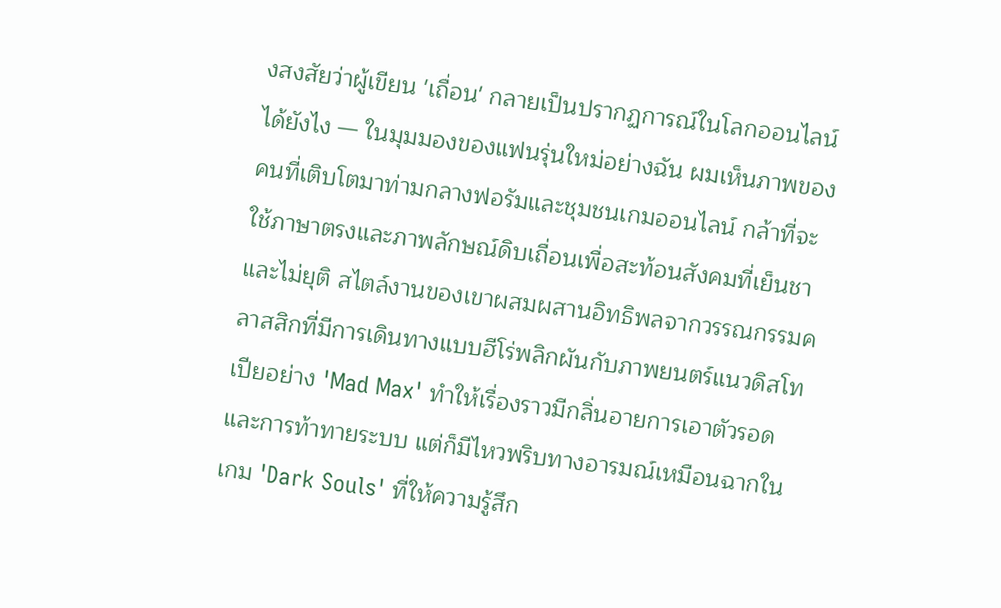งสงสัยว่าผู้เขียน 'เถื่อน' กลายเป็นปรากฏการณ์ในโลกออนไลน์ได้ยังไง — ในมุมมองของแฟนรุ่นใหม่อย่างฉัน ผมเห็นภาพของคนที่เติบโตมาท่ามกลางฟอรัมและชุมชนเกมออนไลน์ กล้าที่จะใช้ภาษาตรงและภาพลักษณ์ดิบเถื่อนเพื่อสะท้อนสังคมที่เย็นชาและไม่ยุติ สไตล์งานของเขาผสมผสานอิทธิพลจากวรรณกรรมคลาสสิกที่มีการเดินทางแบบฮีโร่พลิกผันกับภาพยนตร์แนวดิสโทเปียอย่าง 'Mad Max' ทำให้เรื่องราวมีกลิ่นอายการเอาตัวรอดและการท้าทายระบบ แต่ก็มีไหวพริบทางอารมณ์เหมือนฉากในเกม 'Dark Souls' ที่ให้ความรู้สึก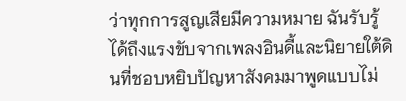ว่าทุกการสูญเสียมีความหมาย ฉันรับรู้ได้ถึงแรงขับจากเพลงอินดี้และนิยายใต้ดินที่ชอบหยิบปัญหาสังคมมาพูดแบบไม่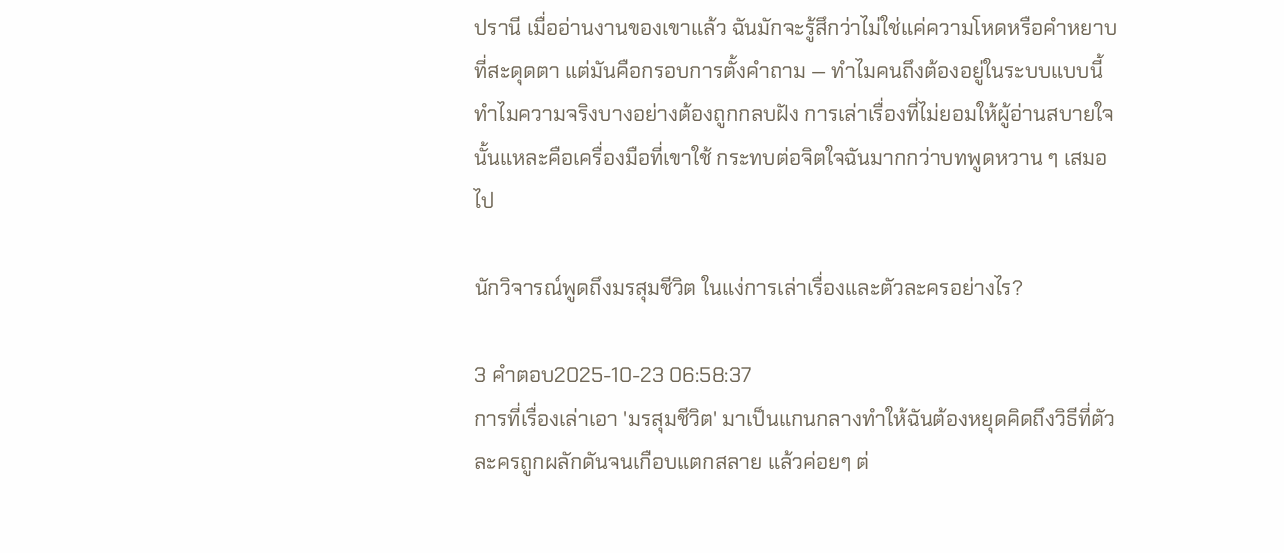ปรานี เมื่ออ่านงานของเขาแล้ว ฉันมักจะรู้สึกว่าไม่ใช่แค่ความโหดหรือคำหยาบที่สะดุดตา แต่มันคือกรอบการตั้งคำถาม — ทำไมคนถึงต้องอยู่ในระบบแบบนี้ ทำไมความจริงบางอย่างต้องถูกกลบฝัง การเล่าเรื่องที่ไม่ยอมให้ผู้อ่านสบายใจนั้นแหละคือเครื่องมือที่เขาใช้ กระทบต่อจิตใจฉันมากกว่าบทพูดหวาน ๆ เสมอไป

นักวิจารณ์พูดถึงมรสุมชีวิต ในแง่การเล่าเรื่องและตัวละครอย่างไร?

3 คำตอบ2025-10-23 06:58:37
การที่เรื่องเล่าเอา 'มรสุมชีวิต' มาเป็นแกนกลางทำให้ฉันต้องหยุดคิดถึงวิธีที่ตัวละครถูกผลักดันจนเกือบแตกสลาย แล้วค่อยๆ ต่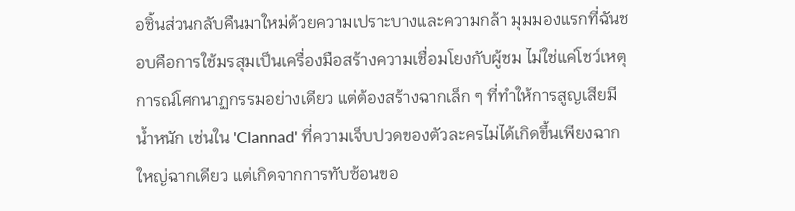อชิ้นส่วนกลับคืนมาใหม่ด้วยความเปราะบางและความกล้า มุมมองแรกที่ฉันชอบคือการใช้มรสุมเป็นเครื่องมือสร้างความเชื่อมโยงกับผู้ชม ไม่ใช่แค่โชว์เหตุการณ์โศกนาฏกรรมอย่างเดียว แต่ต้องสร้างฉากเล็ก ๆ ที่ทำให้การสูญเสียมีน้ำหนัก เช่นใน 'Clannad' ที่ความเจ็บปวดของตัวละครไม่ได้เกิดขึ้นเพียงฉากใหญ่ฉากเดียว แต่เกิดจากการทับซ้อนขอ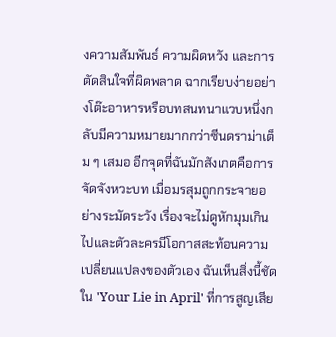งความสัมพันธ์ ความผิดหวัง และการตัดสินใจที่ผิดพลาด ฉากเรียบง่ายอย่างโต๊ะอาหารหรือบทสนทนาแวบหนึ่งกลับมีความหมายมากกว่าซีนดราม่าเต็ม ๆ เสมอ อีกจุดที่ฉันมักสังเกตคือการจัดจังหวะบท เมื่อมรสุมถูกกระจายอย่างระมัดระวัง เรื่องจะไม่ดูหักมุมเกินไปและตัวละครมีโอกาสสะท้อนความเปลี่ยนแปลงของตัวเอง ฉันเห็นสิ่งนี้ชัดใน 'Your Lie in April' ที่การสูญเสีย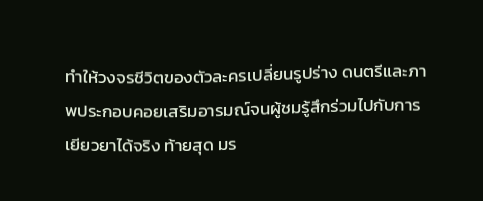ทำให้วงจรชีวิตของตัวละครเปลี่ยนรูปร่าง ดนตรีและภาพประกอบคอยเสริมอารมณ์จนผู้ชมรู้สึกร่วมไปกับการเยียวยาได้จริง ท้ายสุด มร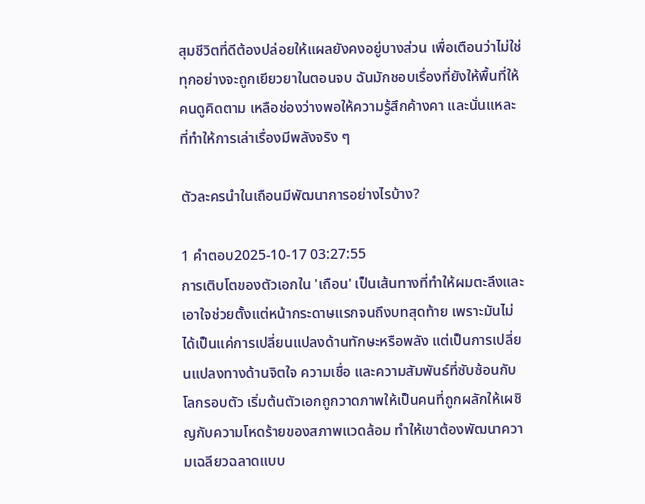สุมชีวิตที่ดีต้องปล่อยให้แผลยังคงอยู่บางส่วน เพื่อเตือนว่าไม่ใช่ทุกอย่างจะถูกเยียวยาในตอนจบ ฉันมักชอบเรื่องที่ยังให้พื้นที่ให้คนดูคิดตาม เหลือช่องว่างพอให้ความรู้สึกค้างคา และนั่นแหละที่ทำให้การเล่าเรื่องมีพลังจริง ๆ

ตัวละครนำในเถือนมีพัฒนาการอย่างไรบ้าง?

1 คำตอบ2025-10-17 03:27:55
การเติบโตของตัวเอกใน 'เถือน' เป็นเส้นทางที่ทำให้ผมตะลึงและเอาใจช่วยตั้งแต่หน้ากระดาษแรกจนถึงบทสุดท้าย เพราะมันไม่ได้เป็นแค่การเปลี่ยนแปลงด้านทักษะหรือพลัง แต่เป็นการเปลี่ยนแปลงทางด้านจิตใจ ความเชื่อ และความสัมพันธ์ที่ซับซ้อนกับโลกรอบตัว เริ่มต้นตัวเอกถูกวาดภาพให้เป็นคนที่ถูกผลักให้เผชิญกับความโหดร้ายของสภาพแวดล้อม ทำให้เขาต้องพัฒนาความเฉลียวฉลาดแบบ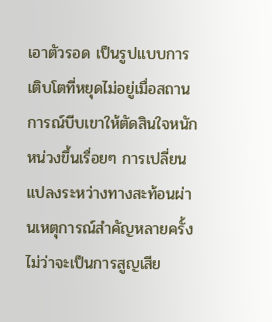เอาตัวรอด เป็นรูปแบบการเติบโตที่หยุดไม่อยู่เมื่อสถานการณ์บีบเขาให้ตัดสินใจหนักหน่วงขึ้นเรื่อยๆ การเปลี่ยนแปลงระหว่างทางสะท้อนผ่านเหตุการณ์สำคัญหลายครั้ง ไม่ว่าจะเป็นการสูญเสีย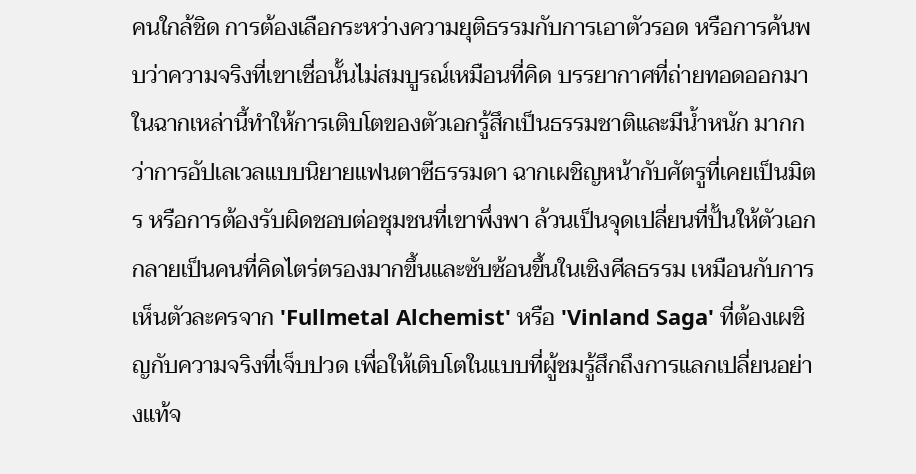คนใกล้ชิด การต้องเลือกระหว่างความยุติธรรมกับการเอาตัวรอด หรือการค้นพบว่าความจริงที่เขาเชื่อนั้นไม่สมบูรณ์เหมือนที่คิด บรรยากาศที่ถ่ายทอดออกมาในฉากเหล่านี้ทำให้การเติบโตของตัวเอกรู้สึกเป็นธรรมชาติและมีน้ำหนัก มากกว่าการอัปเลเวลแบบนิยายแฟนตาซีธรรมดา ฉากเผชิญหน้ากับศัตรูที่เคยเป็นมิตร หรือการต้องรับผิดชอบต่อชุมชนที่เขาพึ่งพา ล้วนเป็นจุดเปลี่ยนที่ปั้นให้ตัวเอกกลายเป็นคนที่คิดไตร่ตรองมากขึ้นและซับซ้อนขึ้นในเชิงศีลธรรม เหมือนกับการเห็นตัวละครจาก 'Fullmetal Alchemist' หรือ 'Vinland Saga' ที่ต้องเผชิญกับความจริงที่เจ็บปวด เพื่อให้เติบโตในแบบที่ผู้ชมรู้สึกถึงการแลกเปลี่ยนอย่างแท้จ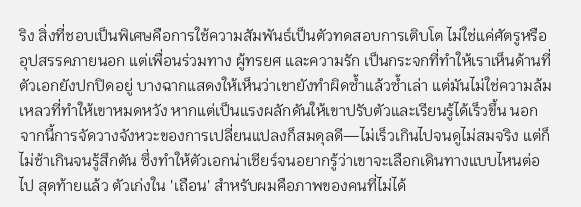ริง สิ่งที่ชอบเป็นพิเศษคือการใช้ความสัมพันธ์เป็นตัวทดสอบการเติบโต ไม่ใช่แค่ศัตรูหรืออุปสรรคภายนอก แต่เพื่อนร่วมทาง ผู้ทรยศ และความรัก เป็นกระจกที่ทำให้เราเห็นด้านที่ตัวเอกยังปกปิดอยู่ บางฉากแสดงให้เห็นว่าเขายังทำผิดซ้ำแล้วซ้ำเล่า แต่มันไม่ใช่ความล้มเหลวที่ทำให้เขาหมดหวัง หากแต่เป็นแรงผลักดันให้เขาปรับตัวและเรียนรู้ได้เร็วขึ้น นอกจากนี้การจัดวางจังหวะของการเปลี่ยนแปลงก็สมดุลดี—ไม่เร็วเกินไปจนดูไม่สมจริง แต่ก็ไม่ช้าเกินจนรู้สึกตัน ซึ่งทำให้ตัวเอกน่าเชียร์จนอยากรู้ว่าเขาจะเลือกเดินทางแบบไหนต่อไป สุดท้ายแล้ว ตัวเก่งใน 'เถือน' สำหรับผมคือภาพของคนที่ไม่ได้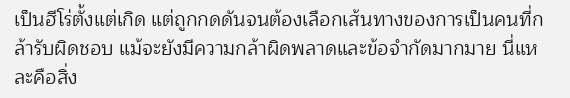เป็นฮีโร่ตั้งแต่เกิด แต่ถูกกดดันจนต้องเลือกเส้นทางของการเป็นคนที่กล้ารับผิดชอบ แม้จะยังมีความกล้าผิดพลาดและข้อจำกัดมากมาย นี่แหละคือสิ่ง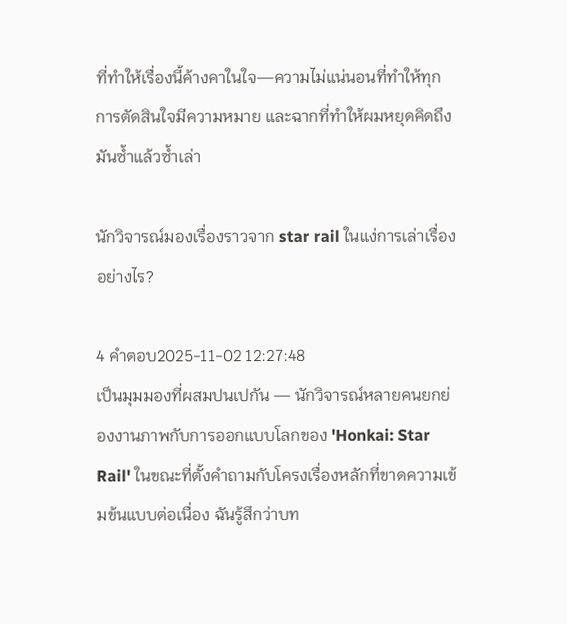ที่ทำให้เรื่องนี้ค้างคาในใจ—ความไม่แน่นอนที่ทำให้ทุกการตัดสินใจมีความหมาย และฉากที่ทำให้ผมหยุดคิดถึงมันซ้ำแล้วซ้ำเล่า

นักวิจารณ์มองเรื่องราวจาก star rail ในแง่การเล่าเรื่องอย่างไร?

4 คำตอบ2025-11-02 12:27:48
เป็นมุมมองที่ผสมปนเปกัน — นักวิจารณ์หลายคนยกย่องงานภาพกับการออกแบบโลกของ 'Honkai: Star Rail' ในขณะที่ตั้งคำถามกับโครงเรื่องหลักที่ขาดความเข้มข้นแบบต่อเนื่อง ฉันรู้สึกว่าบท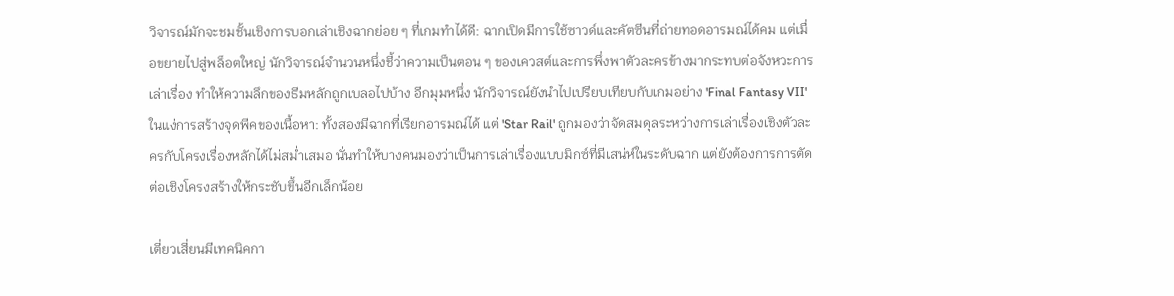วิจารณ์มักจะชมชั้นเชิงการบอกเล่าเชิงฉากย่อย ๆ ที่เกมทำได้ดี: ฉากเปิดมีการใช้ซาวด์และคัตซีนที่ถ่ายทอดอารมณ์ได้คม แต่เมื่อขยายไปสู่พล็อตใหญ่ นักวิจารณ์จำนวนหนึ่งชี้ว่าความเป็นตอน ๆ ของเควสต์และการพึ่งพาตัวละครข้างมากระทบต่อจังหวะการเล่าเรื่อง ทำให้ความลึกของธีมหลักถูกเบลอไปบ้าง อีกมุมหนึ่ง นักวิจารณ์ยังนำไปเปรียบเทียบกับเกมอย่าง 'Final Fantasy VII' ในแง่การสร้างจุดพีคของเนื้อหา: ทั้งสองมีฉากที่เรียกอารมณ์ได้ แต่ 'Star Rail' ถูกมองว่าจัดสมดุลระหว่างการเล่าเรื่องเชิงตัวละครกับโครงเรื่องหลักได้ไม่สม่ำเสมอ นั่นทำให้บางคนมองว่าเป็นการเล่าเรื่องแบบมิกซ์ที่มีเสน่ห์ในระดับฉาก แต่ยังต้องการการตัดต่อเชิงโครงสร้างให้กระชับขึ้นอีกเล็กน้อย

เตี่ยวเสี่ยนมีเทคนิคกา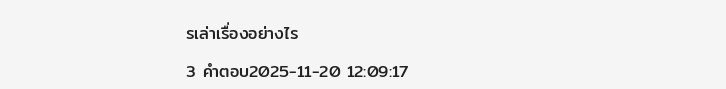รเล่าเรื่องอย่างไร

3 คำตอบ2025-11-20 12:09:17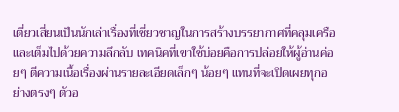เตี่ยวเสี่ยนเป็นนักเล่าเรื่องที่เชี่ยวชาญในการสร้างบรรยากาศที่คลุมเครือและเต็มไปด้วยความลึกลับ เทคนิคที่เขาใช้บ่อยคือการปล่อยให้ผู้อ่านค่อยๆ ตีความเนื้อเรื่องผ่านรายละเอียดเล็กๆ น้อยๆ แทนที่จะเปิดเผยทุกอย่างตรงๆ ตัวอ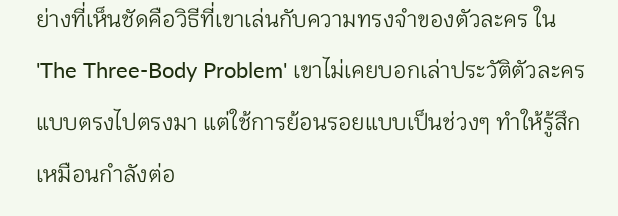ย่างที่เห็นชัดคือวิธีที่เขาเล่นกับความทรงจำของตัวละคร ใน 'The Three-Body Problem' เขาไม่เคยบอกเล่าประวัติตัวละครแบบตรงไปตรงมา แต่ใช้การย้อนรอยแบบเป็นช่วงๆ ทำให้รู้สึกเหมือนกำลังต่อ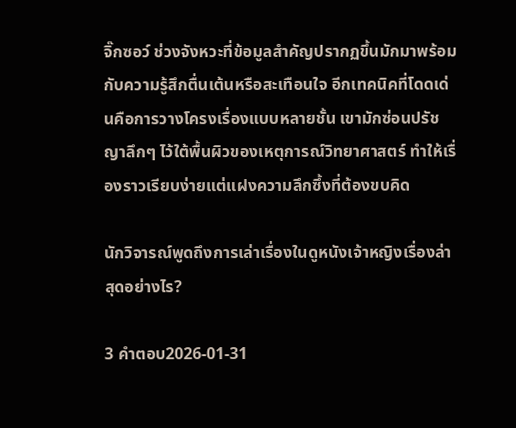จิ๊กซอว์ ช่วงจังหวะที่ข้อมูลสำคัญปรากฏขึ้นมักมาพร้อมกับความรู้สึกตื่นเต้นหรือสะเทือนใจ อีกเทคนิคที่โดดเด่นคือการวางโครงเรื่องแบบหลายชั้น เขามักซ่อนปรัชญาลึกๆ ไว้ใต้พื้นผิวของเหตุการณ์วิทยาศาสตร์ ทำให้เรื่องราวเรียบง่ายแต่แฝงความลึกซึ้งที่ต้องขบคิด

นักวิจารณ์พูดถึงการเล่าเรื่องในดูหนังเจ้าหญิงเรื่องล่าสุดอย่างไร?

3 คำตอบ2026-01-31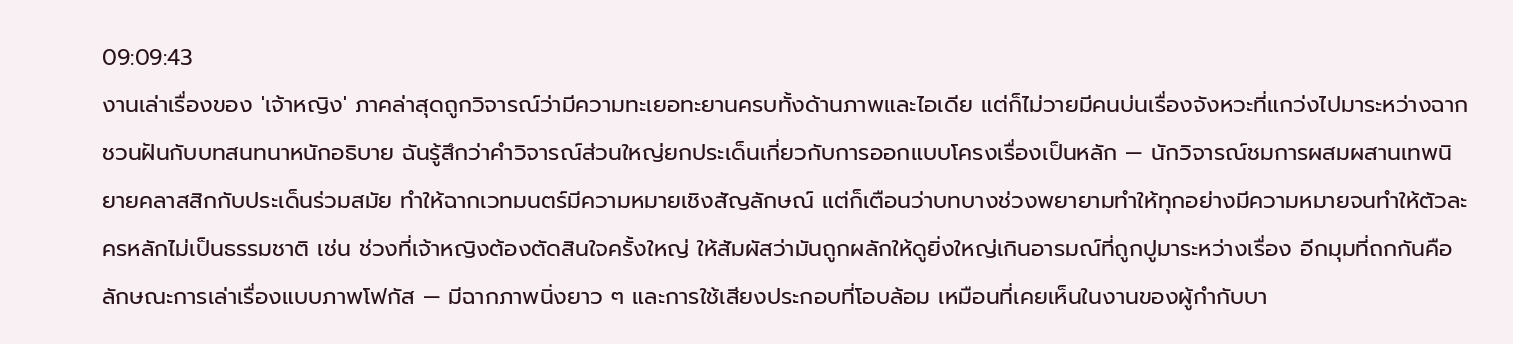09:09:43
งานเล่าเรื่องของ 'เจ้าหญิง' ภาคล่าสุดถูกวิจารณ์ว่ามีความทะเยอทะยานครบทั้งด้านภาพและไอเดีย แต่ก็ไม่วายมีคนบ่นเรื่องจังหวะที่แกว่งไปมาระหว่างฉากชวนฝันกับบทสนทนาหนักอธิบาย ฉันรู้สึกว่าคำวิจารณ์ส่วนใหญ่ยกประเด็นเกี่ยวกับการออกแบบโครงเรื่องเป็นหลัก — นักวิจารณ์ชมการผสมผสานเทพนิยายคลาสสิกกับประเด็นร่วมสมัย ทำให้ฉากเวทมนตร์มีความหมายเชิงสัญลักษณ์ แต่ก็เตือนว่าบทบางช่วงพยายามทำให้ทุกอย่างมีความหมายจนทำให้ตัวละครหลักไม่เป็นธรรมชาติ เช่น ช่วงที่เจ้าหญิงต้องตัดสินใจครั้งใหญ่ ให้สัมผัสว่ามันถูกผลักให้ดูยิ่งใหญ่เกินอารมณ์ที่ถูกปูมาระหว่างเรื่อง อีกมุมที่ถกกันคือลักษณะการเล่าเรื่องแบบภาพโฟกัส — มีฉากภาพนิ่งยาว ๆ และการใช้เสียงประกอบที่โอบล้อม เหมือนที่เคยเห็นในงานของผู้กำกับบา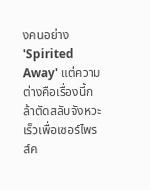งคนอย่าง 'Spirited Away' แต่ความต่างคือเรื่องนี้กล้าตัดสลับจังหวะเร็วเพื่อเซอร์ไพรส์ค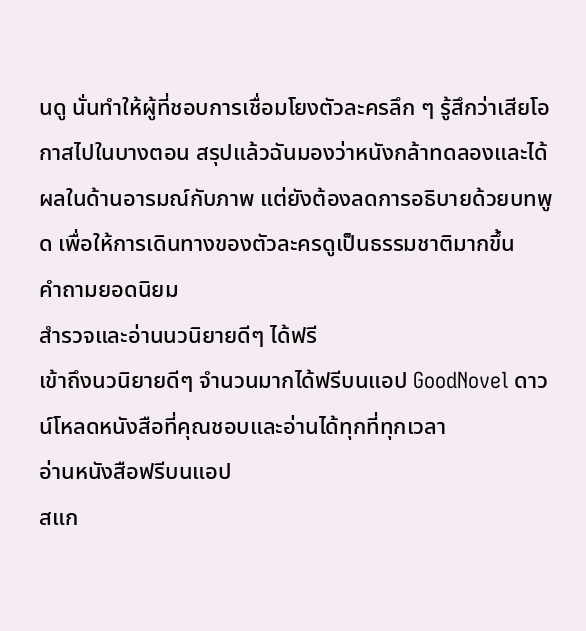นดู นั่นทำให้ผู้ที่ชอบการเชื่อมโยงตัวละครลึก ๆ รู้สึกว่าเสียโอกาสไปในบางตอน สรุปแล้วฉันมองว่าหนังกล้าทดลองและได้ผลในด้านอารมณ์กับภาพ แต่ยังต้องลดการอธิบายด้วยบทพูด เพื่อให้การเดินทางของตัวละครดูเป็นธรรมชาติมากขึ้น
คำถามยอดนิยม
สำรวจและอ่านนวนิยายดีๆ ได้ฟรี
เข้าถึงนวนิยายดีๆ จำนวนมากได้ฟรีบนแอป GoodNovel ดาวน์โหลดหนังสือที่คุณชอบและอ่านได้ทุกที่ทุกเวลา
อ่านหนังสือฟรีบนแอป
สแก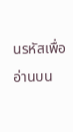นรหัสเพื่ออ่านบน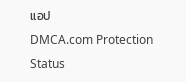แอป
DMCA.com Protection Status